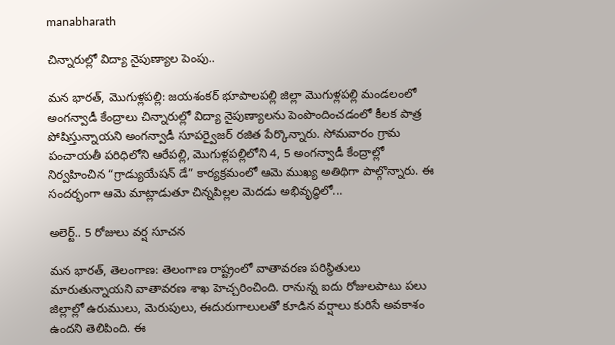manabharath

చిన్నారుల్లో విద్యా నైపుణ్యాల పెంపు..

మన భారత్, మొగుళ్లపల్లి: జయశంకర్ భూపాలపల్లి జిల్లా మొగుళ్లపల్లి మండలంలో అంగన్వాడీ కేంద్రాలు చిన్నారుల్లో విద్యా నైపుణ్యాలను పెంపొందించడంలో కీలక పాత్ర పోషిస్తున్నాయని అంగన్వాడీ సూపర్వైజర్ రజిత పేర్కొన్నారు. సోమవారం గ్రామ పంచాయతీ పరిధిలోని ఆరేపల్లి, మొగుళ్లపల్లిలోని 4, 5 అంగన్వాడీ కేంద్రాల్లో నిర్వహించిన “గ్రాడ్యుయేషన్ డే” కార్యక్రమంలో ఆమె ముఖ్య అతిథిగా పాల్గొన్నారు. ఈ సందర్భంగా ఆమె మాట్లాడుతూ చిన్నపిల్లల మెదడు అభివృద్ధిలో...

అలెర్ట్.. 5 రోజులు వర్ష సూచన

మన భారత్, తెలంగాణ: తెలంగాణ రాష్ట్రంలో వాతావరణ పరిస్థితులు మారుతున్నాయని వాతావరణ శాఖ హెచ్చరించింది. రానున్న ఐదు రోజులపాటు పలు జిల్లాల్లో ఉరుములు, మెరుపులు, ఈదురుగాలులతో కూడిన వర్షాలు కురిసే అవకాశం ఉందని తెలిపింది. ఈ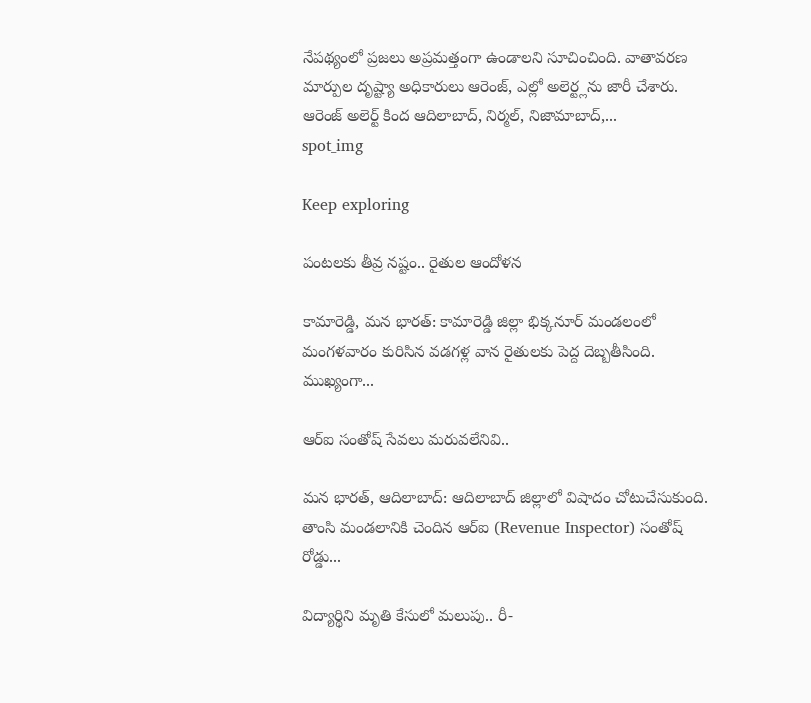నేపథ్యంలో ప్రజలు అప్రమత్తంగా ఉండాలని సూచించింది. వాతావరణ మార్పుల దృష్ట్యా అధికారులు ఆరెంజ్, ఎల్లో అలెర్ట్లను జారీ చేశారు. ఆరెంజ్ అలెర్ట్ కింద ఆదిలాబాద్, నిర్మల్, నిజామాబాద్,...
spot_img

Keep exploring

పంటలకు తీవ్ర నష్టం.. రైతుల ఆందోళన

కామారెడ్డి, మన భారత్: కామారెడ్డి జిల్లా భిక్కనూర్ మండలంలో మంగళవారం కురిసిన వడగళ్ల వాన రైతులకు పెద్ద దెబ్బతీసింది. ముఖ్యంగా...

ఆర్ఐ సంతోష్ సేవలు మరువలేనివి..

మన భారత్, ఆదిలాబాద్: ఆదిలాబాద్ జిల్లాలో విషాదం చోటుచేసుకుంది. తాంసి మండలానికి చెందిన ఆర్ఐ (Revenue Inspector) సంతోష్ రోడ్డు...

విద్యార్థిని మృతి కేసులో మలుపు.. రీ-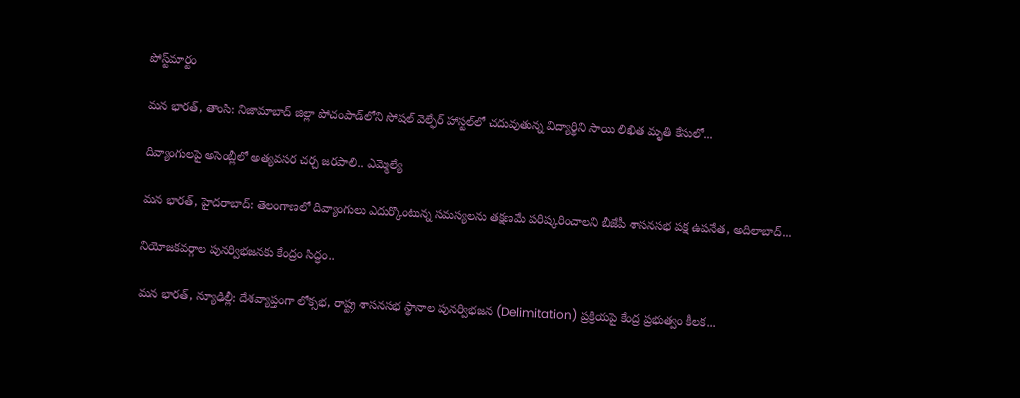పోస్ట్‌మార్టం

మన భారత్, తాంసి: నిజామాబాద్ జిల్లా పోచంపాడ్‌లోని సోషల్ వెల్ఫేర్ హాస్టల్‌లో చదువుతున్న విద్యార్థిని సాయి లిఖిత మృతి కేసులో...

దివ్యాంగులపై అసెంబ్లీలో అత్యవసర చర్చ జరపాలి.. ఎమ్మెల్యే

మన భారత్, హైదరాబాద్: తెలంగాణలో దివ్యాంగులు ఎదుర్కొంటున్న సమస్యలను తక్షణమే పరిష్కరించాలని బీజేపీ శాసనసభ పక్ష ఉపనేత, అదిలాబాద్...

నియోజకవర్గాల పునర్విభజనకు కేంద్రం సిద్ధం..

మన భారత్, న్యూఢిల్లీ: దేశవ్యాప్తంగా లోక్సభ, రాష్ట్ర శాసనసభ స్థానాల పునర్విభజన (Delimitation) ప్రక్రియపై కేంద్ర ప్రభుత్వం కీలక...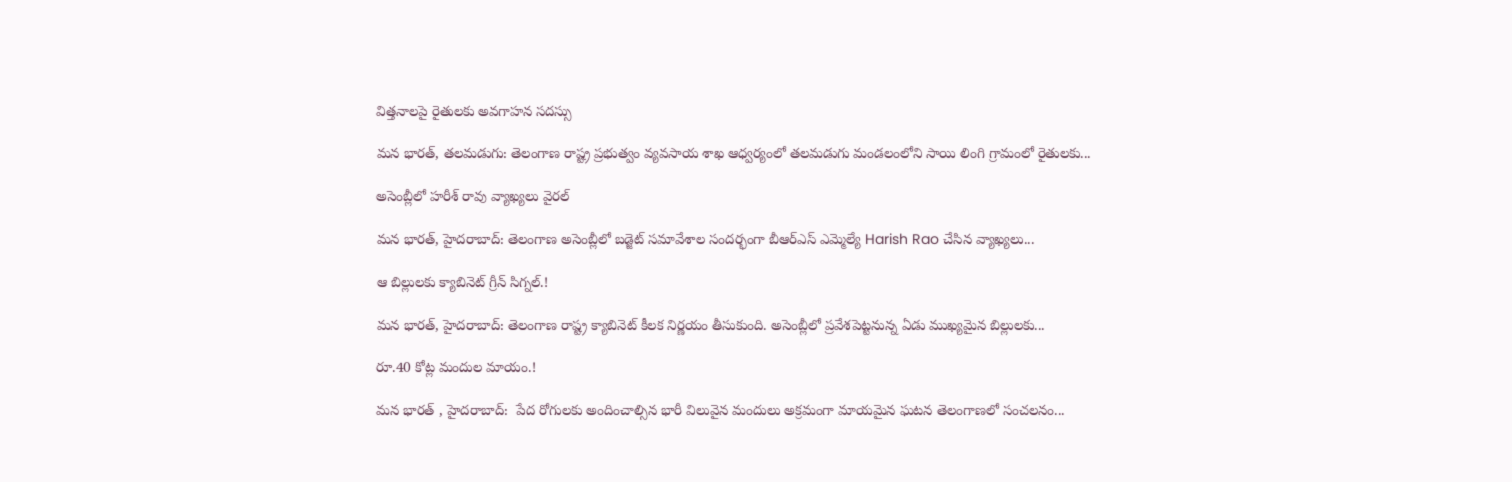విత్తనాలపై రైతులకు అవగాహన సదస్సు

మన భారత్, తలమడుగు: తెలంగాణ రాష్ట్ర ప్రభుత్వం వ్యవసాయ శాఖ ఆధ్వర్యంలో తలమడుగు మండలంలోని సాయి లింగి గ్రామంలో రైతులకు...

అసెంబ్లీలో హరీశ్ రావు వ్యాఖ్యలు వైరల్

మన భారత్, హైదరాబాద్: తెలంగాణ అసెంబ్లీలో బడ్జెట్ సమావేశాల సందర్భంగా బీఆర్‌ఎస్ ఎమ్మెల్యే Harish Rao చేసిన వ్యాఖ్యలు...

ఆ బిల్లులకు క్యాబినెట్ గ్రీన్ సిగ్నల్.!

మన భారత్, హైదరాబాద్: తెలంగాణ రాష్ట్ర క్యాబినెట్ కీలక నిర్ణయం తీసుకుంది. అసెంబ్లీలో ప్రవేశపెట్టనున్న ఏడు ముఖ్యమైన బిల్లులకు...

రూ.40 కోట్ల మందుల మాయం.!

మన భారత్ , హైదరాబాద్:  పేద రోగులకు అందించాల్సిన భారీ విలువైన మందులు అక్రమంగా మాయమైన ఘటన తెలంగాణలో సంచలనం...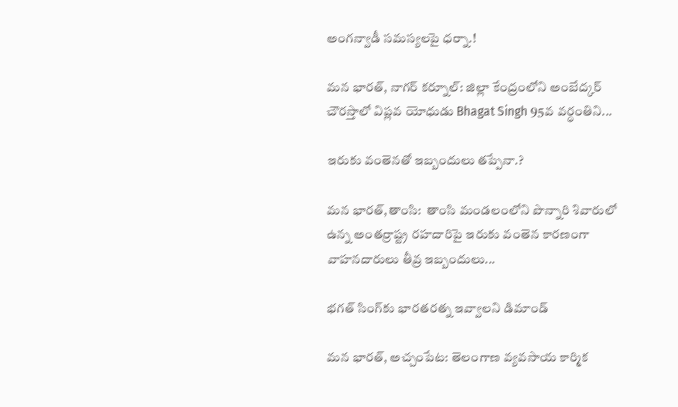అంగన్వాడీ సమస్యలపై ధర్నా.!

మన భారత్, నాగర్ కర్నూల్: జిల్లా కేంద్రంలోని అంబేద్కర్ చౌరస్తాలో విప్లవ యోధుడు Bhagat Singh 95వ వర్ధంతిని...

ఇరుకు వంతెనతో ఇబ్బందులు తప్పేనా.?

మన భారత్,తాంసి:  తాంసి మండలంలోని పొన్నారి శివారులో ఉన్న అంతర్రాష్ట్ర రహదారిపై ఇరుకు వంతెన కారణంగా వాహనదారులు తీవ్ర ఇబ్బందులు...

భగత్ సింగ్‌కు భారతరత్న ఇవ్వాలని డిమాండ్

మన భారత్, అచ్చంపేట: తెలంగాణ వ్యవసాయ కార్మిక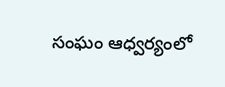సంఘం ఆధ్వర్యంలో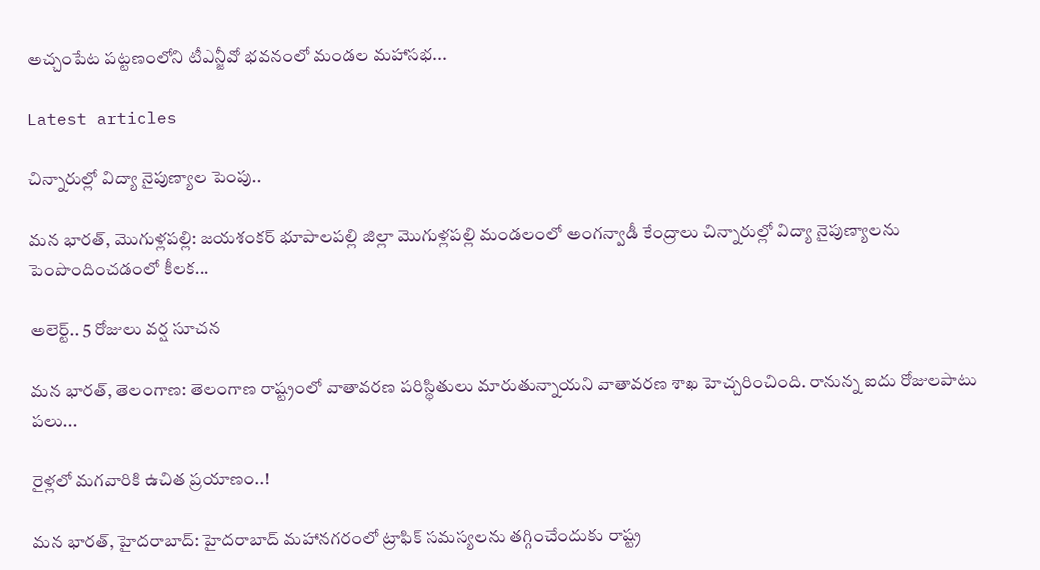అచ్చంపేట పట్టణంలోని టీఎన్జీవో భవనంలో మండల మహాసభ...

Latest articles

చిన్నారుల్లో విద్యా నైపుణ్యాల పెంపు..

మన భారత్, మొగుళ్లపల్లి: జయశంకర్ భూపాలపల్లి జిల్లా మొగుళ్లపల్లి మండలంలో అంగన్వాడీ కేంద్రాలు చిన్నారుల్లో విద్యా నైపుణ్యాలను పెంపొందించడంలో కీలక...

అలెర్ట్.. 5 రోజులు వర్ష సూచన

మన భారత్, తెలంగాణ: తెలంగాణ రాష్ట్రంలో వాతావరణ పరిస్థితులు మారుతున్నాయని వాతావరణ శాఖ హెచ్చరించింది. రానున్న ఐదు రోజులపాటు పలు...

రైళ్లలో మగవారికి ఉచిత ప్రయాణం..!

మన భారత్, హైదరాబాద్: హైదరాబాద్ మహానగరంలో ట్రాఫిక్ సమస్యలను తగ్గించేందుకు రాష్ట్ర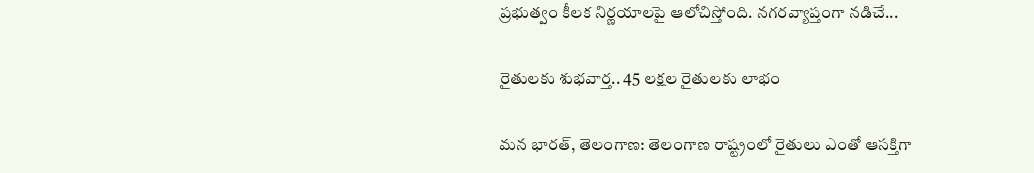ప్రభుత్వం కీలక నిర్ణయాలపై ఆలోచిస్తోంది. నగరవ్యాప్తంగా నడిచే...

రైతులకు శుభవార్త.. 45 లక్షల రైతులకు లాభం

మన భారత్, తెలంగాణ: తెలంగాణ రాష్ట్రంలో రైతులు ఎంతో ఆసక్తిగా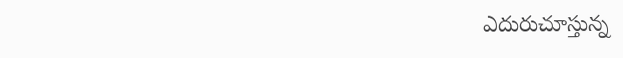ఎదురుచూస్తున్న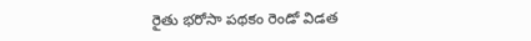రైతు భరోసా పథకం రెండో విడత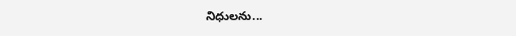నిధులను...